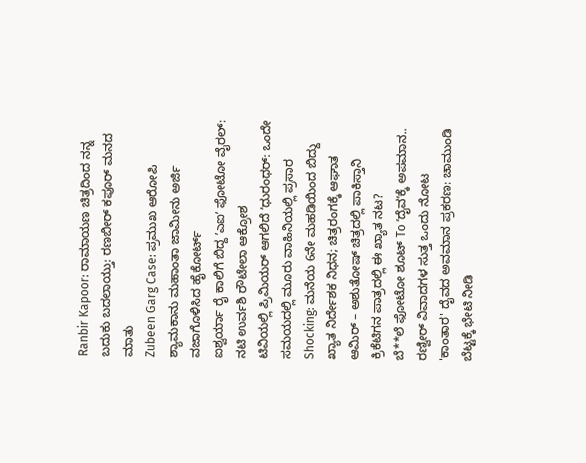Ranbir Kapoor: ರಾಮಾಯಣ ಚಿತ್ರದಿಂದ ನನ್ನ ಬದುಕು ಬದಲಾಯ್ತು: ರಣಬೀರ್ ಕಪೂರ್ ಮನದ ಮಾತು
Zubeen Garg Case: ಪ್ರಮುಖ ಆರೋಪಿ ಶ್ಯಾಮಕಾನು ಮಹಾಂತಾ ಜಾಮೀನು ಅರ್ಜಿ ವಜಾಗೊಳಿಸಿದ ಹೈಕೋರ್ಟ್
ಐಶ್ವರ್ಯಾ ರೈ ಕಾಲಿಗೆ ಬಿದ್ದ ʼಎಐʼ ಫೋಟೋ ವೈರಲ್: ನಟಿ ಉರ್ವಶಿ ರೌಟೇಲಾ ಆಕ್ರೋಶ
ಟಿವಿಯಲ್ಲಿ ಪ್ರಿಮಿಯರ್ ಆಗಲಿದೆ ʼಧುರಂಧರ್: ಒಂದೇ ಸಮಯದಲ್ಲಿ ಮೂರು ವಾಹಿನಿಯಲ್ಲಿ ಪ್ರಸಾರ
Shocking: ಮನೆಯ 6ನೇ ಮಹಡಿಯಿಂದ ಬಿದ್ದು ಖ್ಯಾತ ನಿರ್ದೇಶಕ ನಿಧನ; ಚಿತ್ರರಂಗಕ್ಕೆ ಆಘಾತ
ಆಮಿರ್ – ಅಶುತೋಷ್ ಚಿತ್ರದಲ್ಲಿ ಪಾಕಿಸ್ತಾನಿ ಕ್ರಿಕೆಟಿಗನ ಪಾತ್ರದಲ್ಲಿ ಈ ಖ್ಯಾತ ನಟ?
ಬೆ**ಲೆ ಫೋಟೋ ಶೂಟ್ To ʼದೈವʼಕ್ಕೆ ಅಪಮಾನ.. ರಣ್ವೀರ್ ವಿವಾದಗಳ ಸುತ್ತ ಒಂದು ನೋಟ
'ಕಾಂತಾರ' ದೈವದ ಅವಮಾನ ಪ್ರಕರಣ: ಚಾಮುಂಡಿ ಬೆಟ್ಟಕ್ಕೆ ಭೇಟಿ ನೀಡಿ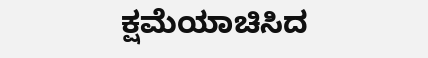ಕ್ಷಮೆಯಾಚಿಸಿದ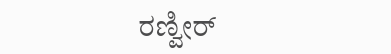ರಣ್ವೀರ್